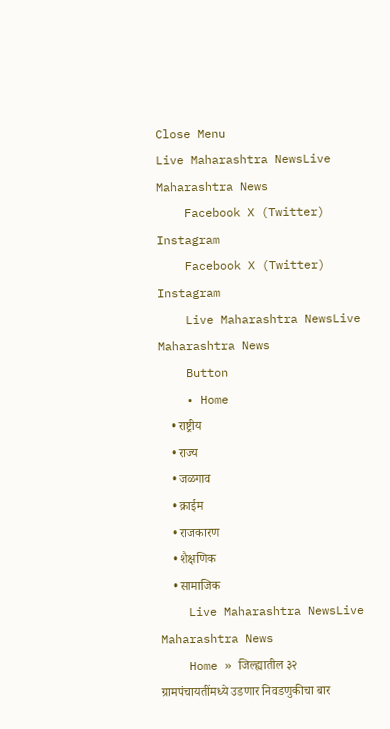Close Menu
Live Maharashtra NewsLive Maharashtra News
    Facebook X (Twitter) Instagram
    Facebook X (Twitter) Instagram
    Live Maharashtra NewsLive Maharashtra News
    Button
    • Home
    • राष्ट्रीय
    • राज्य
    • जळगाव
    • क्राईम
    • राजकारण
    • शैक्षणिक
    • सामाजिक
    Live Maharashtra NewsLive Maharashtra News
    Home » जिल्ह्यातील ३२ ग्रामपंचायतींमध्ये उडणार निवडणुकीचा बार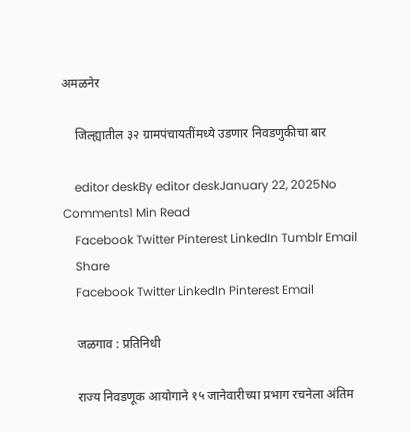अमळनेर

    जिल्ह्यातील ३२ ग्रामपंचायतींमध्ये उडणार निवडणुकीचा बार

    editor deskBy editor deskJanuary 22, 2025No Comments1 Min Read
    Facebook Twitter Pinterest LinkedIn Tumblr Email
    Share
    Facebook Twitter LinkedIn Pinterest Email

    जळगाव : प्रतिनिधी

    राज्य निवडणूक आयोगाने १५ जानेवारीच्या प्रभाग रचनेला अंतिम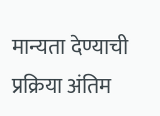मान्यता देण्याची प्रक्रिया अंतिम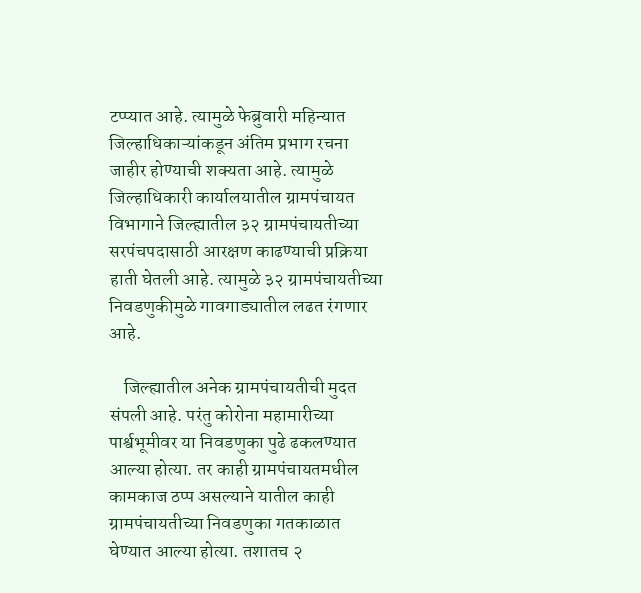टप्प्यात आहे. त्यामुळे फेब्रुवारी महिन्यात जिल्हाधिकाऱ्यांकडून अंतिम प्रभाग रचना जाहीर होण्याची शक्यता आहे. त्यामुळे जिल्हाधिकारी कार्यालयातील ग्रामपंचायत विभागाने जिल्ह्यातील ३२ ग्रामपंचायतीच्या सरपंचपदासाठी आरक्षण काढण्याची प्रक्रिया हाती घेतली आहे. त्यामुळे ३२ ग्रामपंचायतीच्या निवडणुकीमुळे गावगाड्यातील लढत रंगणार आहे.

    जिल्ह्यातील अनेक ग्रामपंचायतीची मुदत संपली आहे. परंतु कोरोना महामारीच्या पार्श्वभूमीवर या निवडणुका पुढे ढकलण्यात आल्या होत्या. तर काही ग्रामपंचायतमधील कामकाज ठप्प असल्याने यातील काही ग्रामपंचायतीच्या निवडणुका गतकाळात घेण्यात आल्या होत्या. तशातच २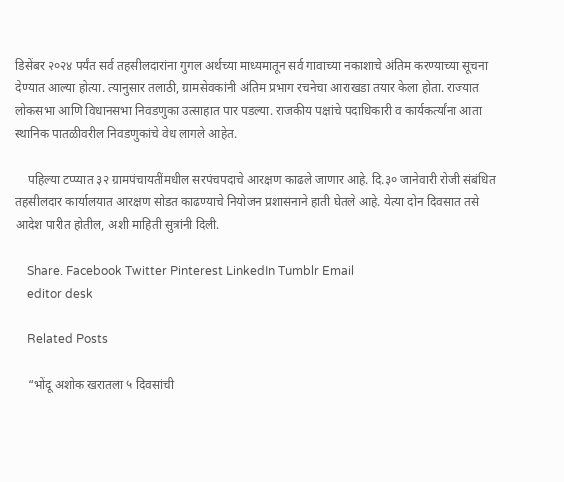डिसेंबर २०२४ पर्यंत सर्व तहसीलदारांना गुगल अर्थच्या माध्यमातून सर्व गावाच्या नकाशाचे अंतिम करण्याच्या सूचना देण्यात आल्या होत्या. त्यानुसार तलाठी, ग्रामसेवकांनी अंतिम प्रभाग रचनेचा आराखडा तयार केला होता. राज्यात लोकसभा आणि विधानसभा निवडणुका उत्साहात पार पडल्या. राजकीय पक्षांचे पदाधिकारी व कार्यकर्त्यांना आता स्थानिक पातळीवरील निवडणुकांचे वेध लागले आहेत.

    पहिल्या टप्प्यात ३२ ग्रामपंचायतींमधील सरपंचपदाचे आरक्षण काढले जाणार आहे. दि.३० जानेवारी रोजी संबंधित तहसीलदार कार्यालयात आरक्षण सोडत काढण्याचे नियोजन प्रशासनाने हाती घेतले आहे. येत्या दोन दिवसात तसे आदेश पारीत होतील, अशी माहिती सुत्रांनी दिली.

    Share. Facebook Twitter Pinterest LinkedIn Tumblr Email
    editor desk

    Related Posts

    “भोंदू अशोक खरातला ५ दिवसांची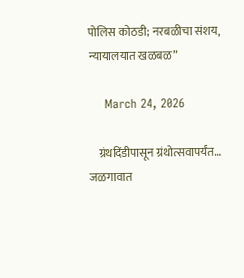पोलिस कोठडी; नरबळीचा संशय, न्यायालयात खळबळ”

    March 24, 2026

    ग्रंथदिंडीपासून ग्रंथोत्सवापर्यंत… जळगावात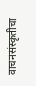वाचनसंस्कृतीचा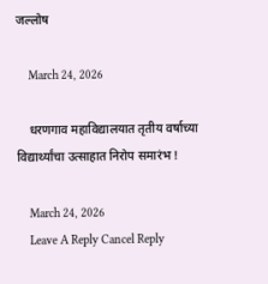जल्लोष

    March 24, 2026

    धरणगाव महाविद्यालयात तृतीय वर्षाच्या विद्यार्थ्यांचा उत्साहात निरोप समारंभ !

    March 24, 2026
    Leave A Reply Cancel Reply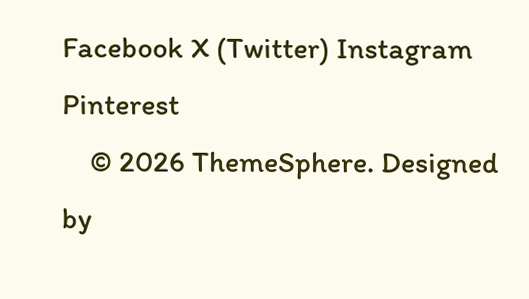Facebook X (Twitter) Instagram Pinterest
    © 2026 ThemeSphere. Designed by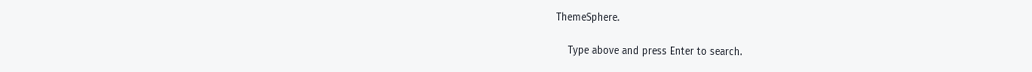ThemeSphere.

    Type above and press Enter to search.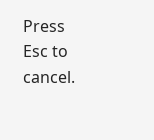Press Esc to cancel.